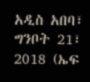አዲስ አበባ፣ ግንቦት 21፣ 2018 (ኤፍ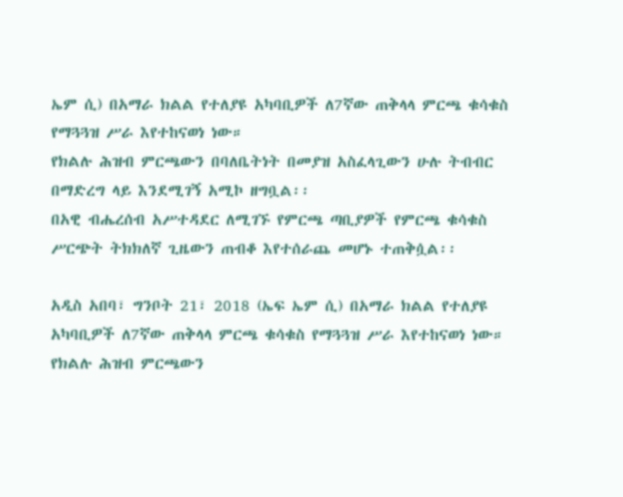ኤም ሲ) በአማራ ክልል የተለያዩ አካባቢዎች ለ7ኛው ጠቅላላ ምርጫ ቁሳቁስ የማጓጓዝ ሥራ እየተከናወነ ነው።
የክልሉ ሕዝብ ምርጫውን በባለቤትነት በመያዝ አስፈላጊውን ሁሉ ትብብር በማድረግ ላይ እንደሚገኝ አሚኮ ዘግቧል፡፡
በአዊ ብሔረሰብ አሥተዳደር ለሚገኙ የምርጫ ጣቢያዎች የምርጫ ቁሳቁስ ሥርጭት ትክክለኛ ጊዜውን ጠብቆ እየተሰራጨ መሆኑ ተጠቅሷል፡፡

አዲስ አበባ፣ ግንቦት 21፣ 2018 (ኤፍ ኤም ሲ) በአማራ ክልል የተለያዩ አካባቢዎች ለ7ኛው ጠቅላላ ምርጫ ቁሳቁስ የማጓጓዝ ሥራ እየተከናወነ ነው።
የክልሉ ሕዝብ ምርጫውን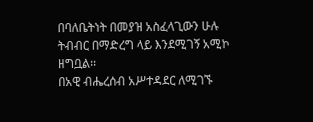በባለቤትነት በመያዝ አስፈላጊውን ሁሉ ትብብር በማድረግ ላይ እንደሚገኝ አሚኮ ዘግቧል፡፡
በአዊ ብሔረሰብ አሥተዳደር ለሚገኙ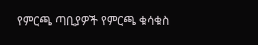የምርጫ ጣቢያዎች የምርጫ ቁሳቁስ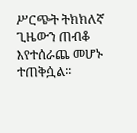ሥርጭት ትክክለኛ ጊዜውን ጠብቆ እየተሰራጨ መሆኑ ተጠቅሷል፡፡